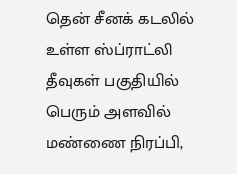தென் சீனக் கடலில் உள்ள ஸ்ப்ராட்லி தீவுகள் பகுதியில் பெரும் அளவில் மண்ணை நிரப்பி,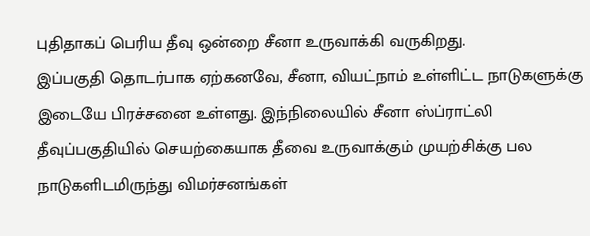புதிதாகப் பெரிய தீவு ஒன்றை சீனா உருவாக்கி வருகிறது.
இப்பகுதி தொடர்பாக ஏற்கனவே, சீனா, வியட்நாம் உள்ளிட்ட நாடுகளுக்கு இடையே பிரச்சனை உள்ளது. இந்நிலையில் சீனா ஸ்ப்ராட்லி தீவுப்பகுதியில் செயற்கையாக தீவை உருவாக்கும் முயற்சிக்கு பல நாடுகளிடமிருந்து விமர்சனங்கள்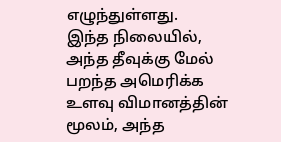எழுந்துள்ளது.
இந்த நிலையில், அந்த தீவுக்கு மேல் பறந்த அமெரிக்க உளவு விமானத்தின் மூலம், அந்த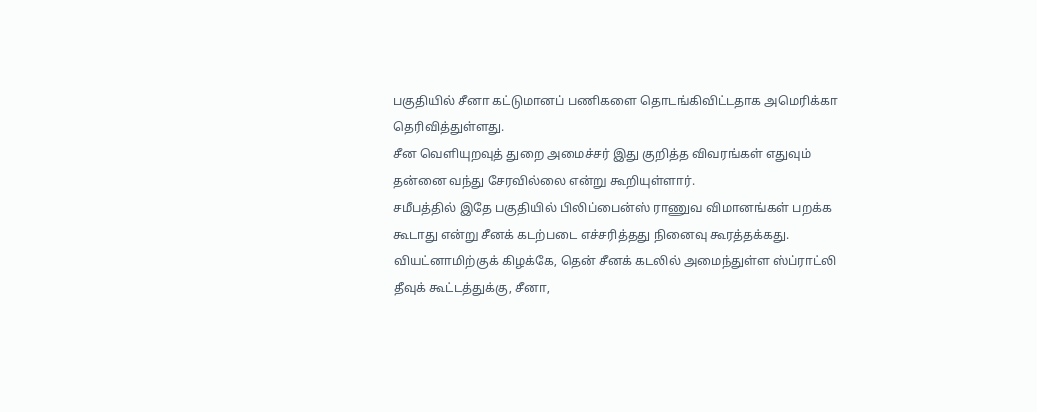பகுதியில் சீனா கட்டுமானப் பணிகளை தொடங்கிவிட்டதாக அமெரிக்கா தெரிவித்துள்ளது.
சீன வெளியுறவுத் துறை அமைச்சர் இது குறித்த விவரங்கள் எதுவும் தன்னை வந்து சேரவில்லை என்று கூறியுள்ளார்.
சமீபத்தில் இதே பகுதியில் பிலிப்பைன்ஸ் ராணுவ விமானங்கள் பறக்க கூடாது என்று சீனக் கடற்படை எச்சரித்தது நினைவு கூரத்தக்கது.
வியட்னாமிற்குக் கிழக்கே, தென் சீனக் கடலில் அமைந்துள்ள ஸ்ப்ராட்லி தீவுக் கூட்டத்துக்கு, சீனா,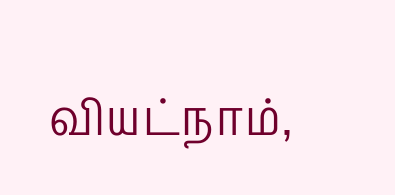வியட்நாம்,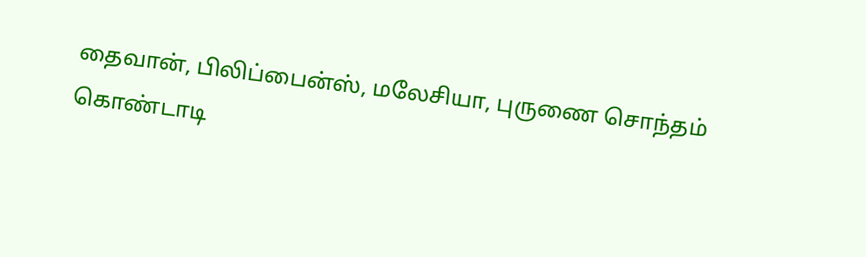தைவான், பிலிப்பைன்ஸ், மலேசியா, புருணை சொந்தம் கொண்டாடி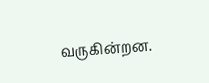வருகின்றன.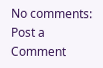No comments:
Post a Comment